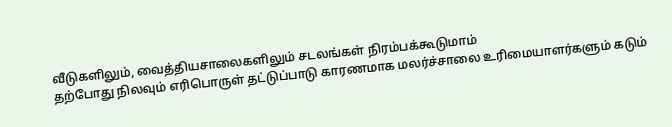வீடுகளிலும், வைத்தியசாலைகளிலும் சடலங்கள் நிரம்பக்கூடுமாம்
தற்போது நிலவும் எரிபொருள் தட்டுப்பாடு காரணமாக மலர்ச்சாலை உரிமையாளர்களும் கடும்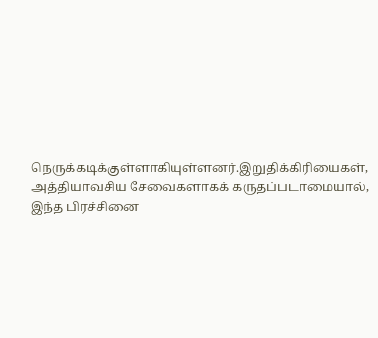நெருக்கடிக்குள்ளாகியுள்ளனர்.இறுதிக்கிரியைகள், அத்தியாவசிய சேவைகளாகக் கருதப்படாமையால், இந்த பிரச்சினை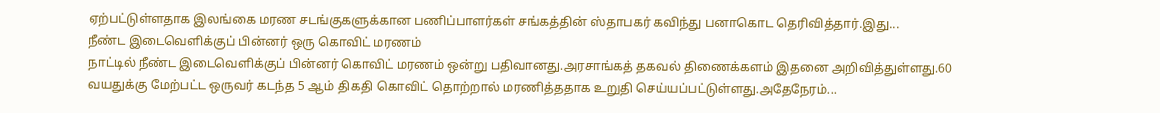ஏற்பட்டுள்ளதாக இலங்கை மரண சடங்குகளுக்கான பணிப்பாளர்கள் சங்கத்தின் ஸ்தாபகர் கவிந்து பனாகொட தெரிவித்தார்.இது...
நீண்ட இடைவெளிக்குப் பின்னர் ஒரு கொவிட் மரணம்
நாட்டில் நீண்ட இடைவெளிக்குப் பின்னர் கொவிட் மரணம் ஒன்று பதிவானது.அரசாங்கத் தகவல் திணைக்களம் இதனை அறிவித்துள்ளது.60 வயதுக்கு மேற்பட்ட ஒருவர் கடந்த 5 ஆம் திகதி கொவிட் தொற்றால் மரணித்ததாக உறுதி செய்யப்பட்டுள்ளது.அதேநேரம்...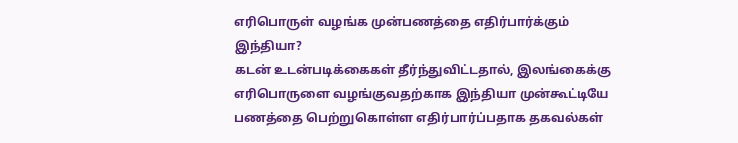எரிபொருள் வழங்க முன்பணத்தை எதிர்பார்க்கும் இந்தியா?
கடன் உடன்படிக்கைகள் தீர்ந்துவிட்டதால், இலங்கைக்கு எரிபொருளை வழங்குவதற்காக இந்தியா முன்கூட்டியே பணத்தை பெற்றுகொள்ள எதிர்பார்ப்பதாக தகவல்கள்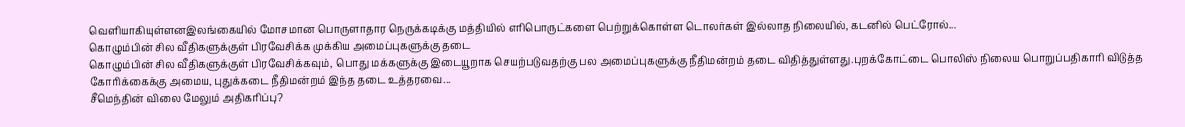வெளியாகியுள்ளனஇலங்கையில் மோசமான பொருளாதார நெருக்கடிக்கு மத்தியில் எரிபொருட்களை பெற்றுக்கொள்ள டொலர்கள் இல்லாத நிலையில், கடனில் பெட்ரோல்...
கொழும்பின் சில வீதிகளுக்குள் பிரவேசிக்க முக்கிய அமைப்புகளுக்கு தடை
கொழும்பின் சில வீதிகளுக்குள் பிரவேசிக்கவும், பொது மக்களுக்கு இடையூறாக செயற்படுவதற்கு பல அமைப்புகளுக்கு நீதிமன்றம் தடை விதித்துள்ளது.புறக்கோட்டை பொலிஸ் நிலைய பொறுப்பதிகாரி விடுத்த கோரிக்கைக்கு அமைய, புதுக்கடை நீதிமன்றம் இந்த தடை உத்தரவை...
சீமெந்தின் விலை மேலும் அதிகரிப்பு?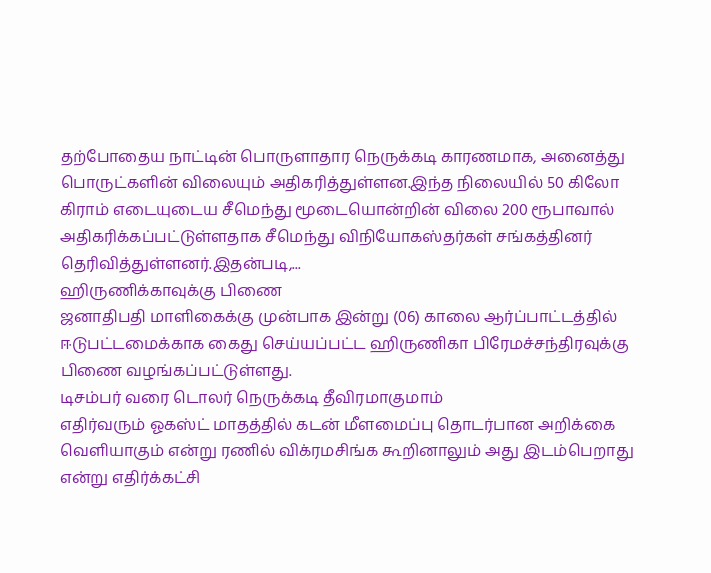தற்போதைய நாட்டின் பொருளாதார நெருக்கடி காரணமாக, அனைத்து பொருட்களின் விலையும் அதிகரித்துள்ளன.இந்த நிலையில் 50 கிலோ கிராம் எடையுடைய சீமெந்து மூடையொன்றின் விலை 200 ரூபாவால் அதிகரிக்கப்பட்டுள்ளதாக சீமெந்து விநியோகஸ்தர்கள் சங்கத்தினர் தெரிவித்துள்ளனர்.இதன்படி,...
ஹிருணிக்காவுக்கு பிணை
ஜனாதிபதி மாளிகைக்கு முன்பாக இன்று (06) காலை ஆர்ப்பாட்டத்தில் ஈடுபட்டமைக்காக கைது செய்யப்பட்ட ஹிருணிகா பிரேமச்சந்திரவுக்கு பிணை வழங்கப்பட்டுள்ளது.
டிசம்பர் வரை டொலர் நெருக்கடி தீவிரமாகுமாம்
எதிர்வரும் ஓகஸ்ட் மாதத்தில் கடன் மீளமைப்பு தொடர்பான அறிக்கை வெளியாகும் என்று ரணில் விக்ரமசிங்க கூறினாலும் அது இடம்பெறாது என்று எதிர்க்கட்சி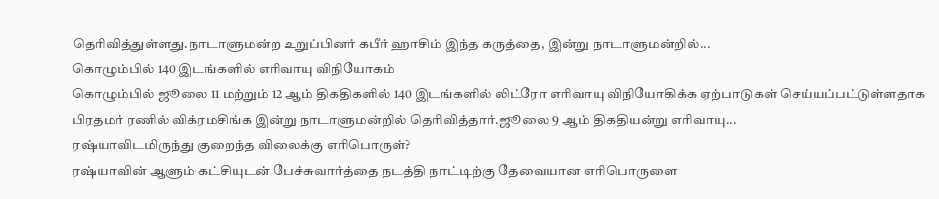தெரிவித்துள்ளது.நாடாளுமன்ற உறுப்பினர் கபீர் ஹாசிம் இந்த கருத்தை, இன்று நாடாளுமன்றில்...
கொழும்பில் 140 இடங்களில் எரிவாயு விநியோகம்
கொழும்பில் ஜூலை 11 மற்றும் 12 ஆம் திகதிகளில் 140 இடங்களில் லிட்ரோ எரிவாயு விநியோகிக்க ஏற்பாடுகள் செய்யப்பட்டுள்ளதாக பிரதமர் ரணில் விக்ரமசிங்க இன்று நாடாளுமன்றில் தெரிவித்தார்.ஜூலை 9 ஆம் திகதியன்று எரிவாயு...
ரஷ்யாவிடமிருந்து குறைந்த விலைக்கு எரிபொருள்?
ரஷ்யாவின் ஆளும் கட்சியுடன் பேச்சுவார்த்தை நடத்தி நாட்டிற்கு தேவையான எரிபொருளை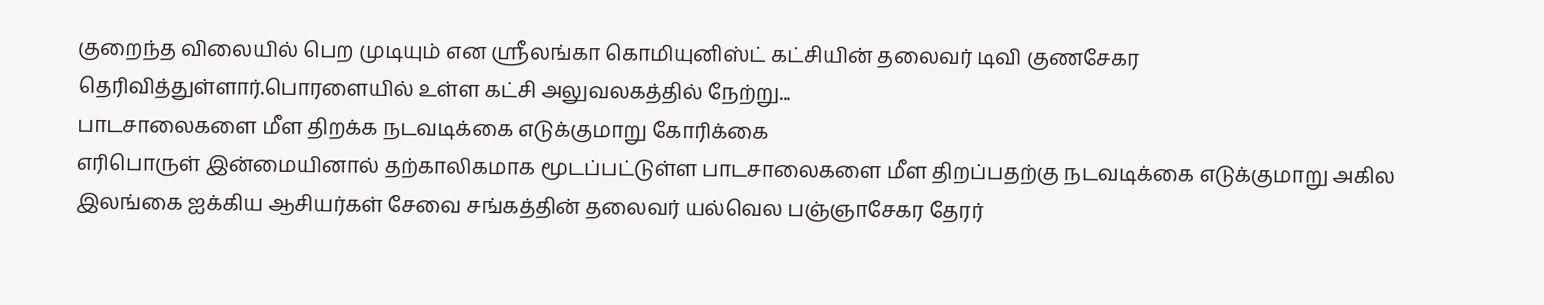குறைந்த விலையில் பெற முடியும் என ஸ்ரீலங்கா கொமியுனிஸ்ட் கட்சியின் தலைவர் டிவி குணசேகர தெரிவித்துள்ளார்.பொரளையில் உள்ள கட்சி அலுவலகத்தில் நேற்று...
பாடசாலைகளை மீள திறக்க நடவடிக்கை எடுக்குமாறு கோரிக்கை
எரிபொருள் இன்மையினால் தற்காலிகமாக மூடப்பட்டுள்ள பாடசாலைகளை மீள திறப்பதற்கு நடவடிக்கை எடுக்குமாறு அகில இலங்கை ஐக்கிய ஆசியர்கள் சேவை சங்கத்தின் தலைவர் யல்வெல பஞ்ஞாசேகர தேரர்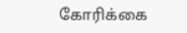கோரிக்கை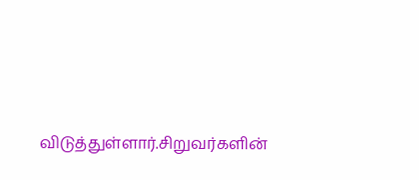விடுத்துள்ளார்.சிறுவர்களின்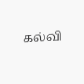கல்வி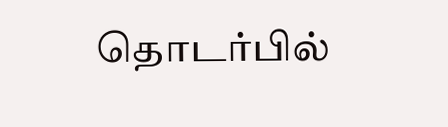தொடர்பில்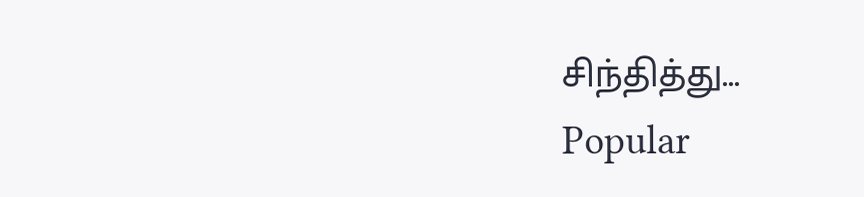சிந்தித்து...
Popular